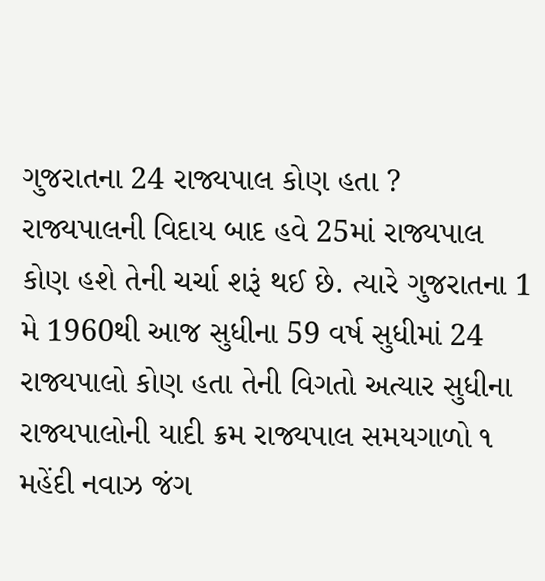ગુજરાતના 24 રાજ્યપાલ કોણ હતા ?
રાજ્યપાલની વિદાય બાદ હવે 25માં રાજ્યપાલ કોણ હશે તેની ચર્ચા શરૂં થઈ છે. ત્યારે ગુજરાતના 1 મે 1960થી આજ સુધીના 59 વર્ષ સુધીમાં 24 રાજ્યપાલો કોણ હતા તેની વિગતો અત્યાર સુધીના રાજ્યપાલોની યાદી ક્રમ રાજ્યપાલ સમયગાળો ૧ મહેંદી નવાઝ જંગ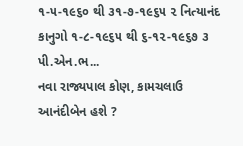૧-૫-૧૯૬૦ થી ૩૧-૭-૧૯૬૫ ૨ નિત્યાનંદ કાનુગો ૧-૮-૧૯૬૫ થી ૬-૧૨-૧૯૬૭ ૩ પી.એન.ભ...
નવા રાજ્યપાલ કોણ, કામચલાઉ આનંદીબેન હશે ?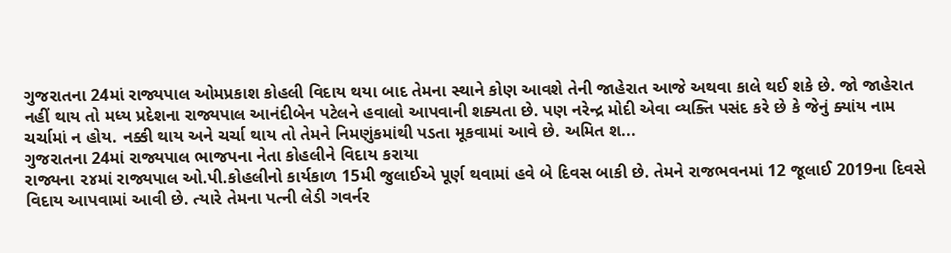ગુજરાતના 24માં રાજ્યપાલ ઓમપ્રકાશ કોહલી વિદાય થયા બાદ તેમના સ્થાને કોણ આવશે તેની જાહેરાત આજે અથવા કાલે થઈ શકે છે. જો જાહેરાત નહીં થાય તો મધ્ય પ્રદેશના રાજ્યપાલ આનંદીબેન પટેલને હવાલો આપવાની શક્યતા છે. પણ નરેન્દ્ર મોદી એવા વ્યક્તિ પસંદ કરે છે કે જેનું ક્યાંય નામ ચર્ચામાં ન હોય. નક્કી થાય અને ચર્ચા થાય તો તેમને નિમણુંકમાંથી પડતા મૂકવામાં આવે છે. અમિત શ...
ગુજરાતના 24માં રાજ્યપાલ ભાજપના નેતા કોહલીને વિદાય કરાયા
રાજ્યના ૨૪માં રાજ્યપાલ ઓ.પી.કોહલીનો કાર્યકાળ 15મી જુલાઈએ પૂર્ણ થવામાં હવે બે દિવસ બાકી છે. તેમને રાજભવનમાં 12 જૂલાઈ 2019ના દિવસે વિદાય આપવામાં આવી છે. ત્યારે તેમના પત્ની લેડી ગવર્નર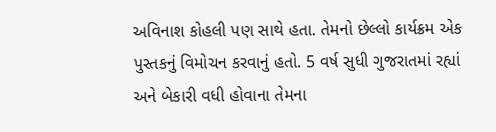અવિનાશ કોહલી પણ સાથે હતા. તેમનો છેલ્લો કાર્યક્રમ એક પુસ્તકનું વિમોચન કરવાનું હતો. 5 વર્ષ સુધી ગુજરાતમાં રહ્યાં અને બેકારી વધી હોવાના તેમના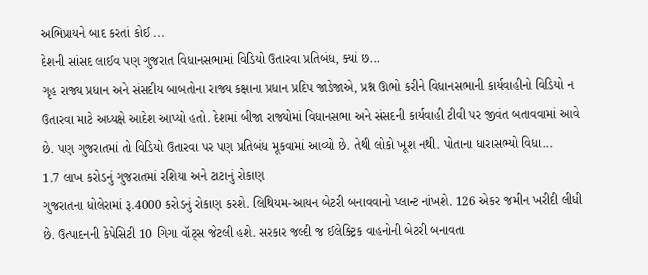અભિપ્રાયને બાદ કરતાં કોઈ ...
દેશની સાંસદ લાઈવ પણ ગુજરાત વિધાનસભામાં વિડિયો ઉતારવા પ્રતિબંધ, ક્યાં છ...
ગૃહ રાજ્ય પ્રધાન અને સંસદીય બાબતોના રાજ્ય કક્ષાના પ્રધાન પ્રદિપ જાડેજાએ, પ્રશ્ન ઊભો કરીને વિધાનસભાની કાર્યવાહીનો વિડિયો ન ઉતારવા માટે અધ્યક્ષે આદેશ આપ્યો હતો. દેશમાં બીજા રાજ્યોમાં વિધાનસભા અને સંસદની કાર્યવાહી ટીવી પર જીવંત બતાવવામાં આવે છે. પણ ગુજરાતમાં તો વિડિયો ઉતારવા પર પણ પ્રતિબંધ મૂકવામાં આવ્યો છે. તેથી લોકો ખૂશ નથી. પોતાના ધારાસભ્યો વિધા...
1.7 લાખ કરોડનું ગુજરાતમાં રશિયા અને ટાટાનું રોકાણ
ગુજરાતના ધોલેરામાં રૂ.4000 કરોડનું રોકાણ કરશે. લિથિયમ-આયન બેટરી બનાવવાનો પ્લાન્ટ નાંખશે. 126 એકર જમીન ખરીદી લીધી છે. ઉત્પાદનની કેપેસિટી 10 ગિગા વૉટ્સ જેટલી હશે. સરકાર જલ્દી જ ઈલેક્ટ્રિક વાહનોની બેટરી બનાવતા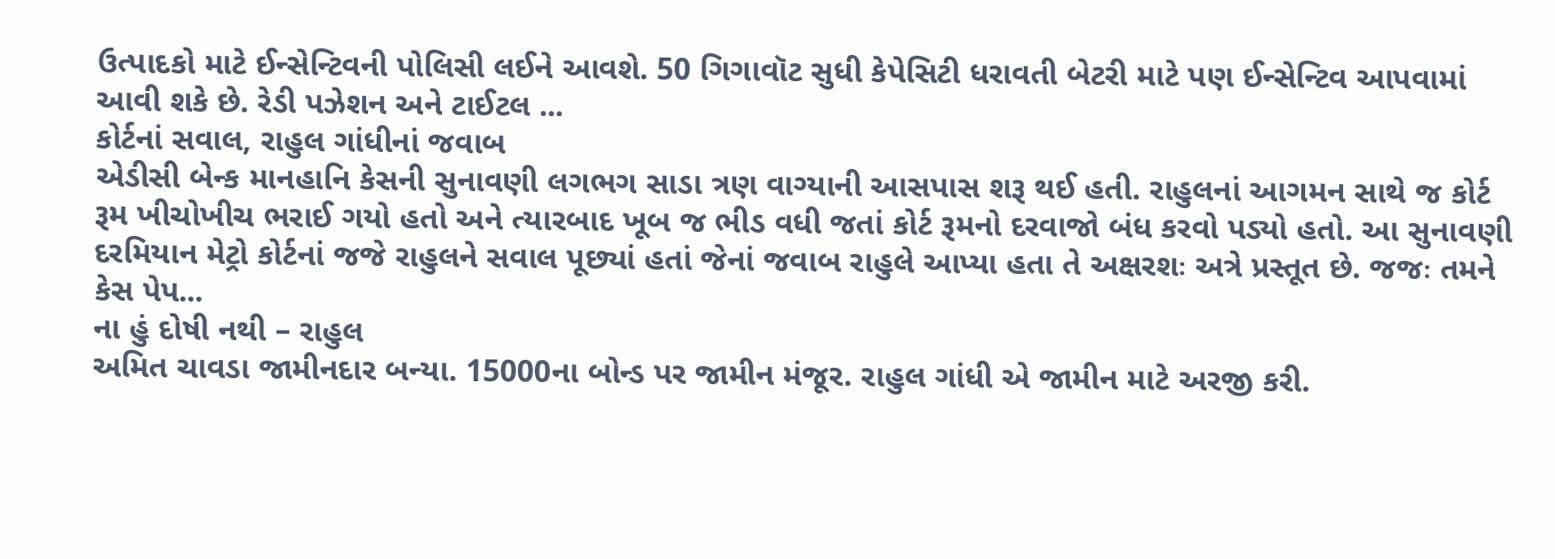ઉત્પાદકો માટે ઈન્સેન્ટિવની પોલિસી લઈને આવશે. 50 ગિગાવૉટ સુધી કેપેસિટી ધરાવતી બેટરી માટે પણ ઈન્સેન્ટિવ આપવામાં આવી શકે છે. રેડી પઝેશન અને ટાઈટલ ...
કોર્ટનાં સવાલ, રાહુલ ગાંધીનાં જવાબ
એડીસી બેન્ક માનહાનિ કેસની સુનાવણી લગભગ સાડા ત્રણ વાગ્યાની આસપાસ શરૂ થઈ હતી. રાહુલનાં આગમન સાથે જ કોર્ટ રૂમ ખીચોખીચ ભરાઈ ગયો હતો અને ત્યારબાદ ખૂબ જ ભીડ વધી જતાં કોર્ટ રૂમનો દરવાજો બંધ કરવો પડ્યો હતો. આ સુનાવણી દરમિયાન મેટ્રો કોર્ટનાં જજે રાહુલને સવાલ પૂછ્યાં હતાં જેનાં જવાબ રાહુલે આપ્યા હતા તે અક્ષરશઃ અત્રે પ્રસ્તૂત છે. જજઃ તમને કેસ પેપ...
ના હું દોષી નથી – રાહુલ
અમિત ચાવડા જામીનદાર બન્યા. 15000ના બોન્ડ પર જામીન મંજૂર. રાહુલ ગાંધી એ જામીન માટે અરજી કરી.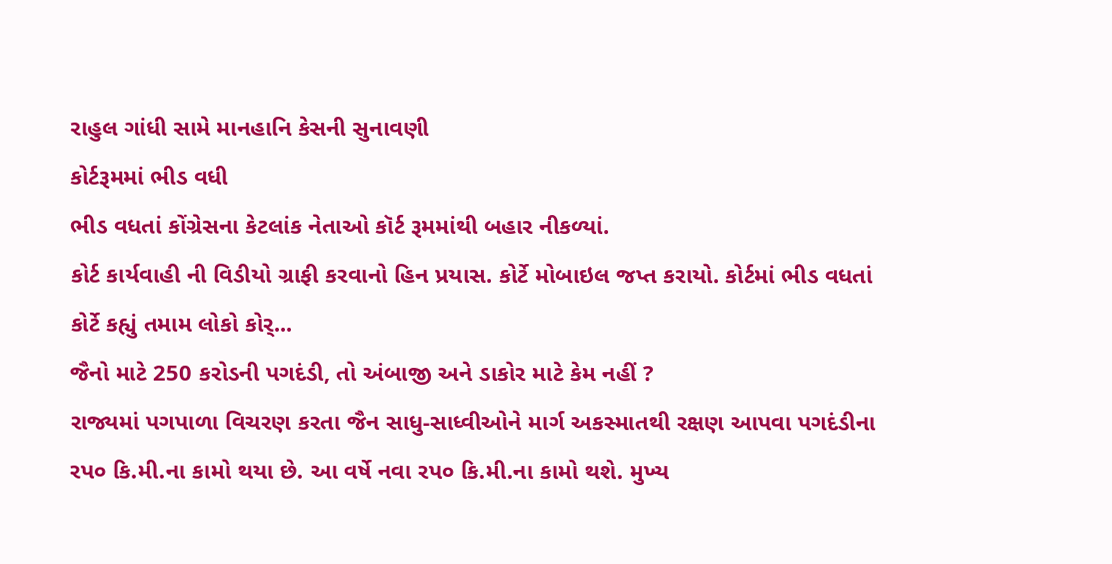રાહુલ ગાંધી સામે માનહાનિ કેસની સુનાવણી
કોર્ટરૂમમાં ભીડ વધી
ભીડ વધતાં કોંગ્રેસના કેટલાંક નેતાઓ કૉર્ટ રૂમમાંથી બહાર નીકળ્યાં.
કોર્ટ કાર્યવાહી ની વિડીયો ગ્રાફી કરવાનો હિન પ્રયાસ. કોર્ટે મોબાઇલ જપ્ત કરાયો. કોર્ટમાં ભીડ વધતાં કોર્ટે કહ્યું તમામ લોકો કોર્...
જૈનો માટે 250 કરોડની પગદંડી, તો અંબાજી અને ડાકોર માટે કેમ નહીં ?
રાજ્યમાં પગપાળા વિચરણ કરતા જૈન સાધુ-સાધ્વીઓને માર્ગ અકસ્માતથી રક્ષણ આપવા પગદંડીના રપ૦ કિ.મી.ના કામો થયા છે. આ વર્ષે નવા રપ૦ કિ.મી.ના કામો થશે. મુખ્ય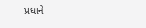પ્રધાને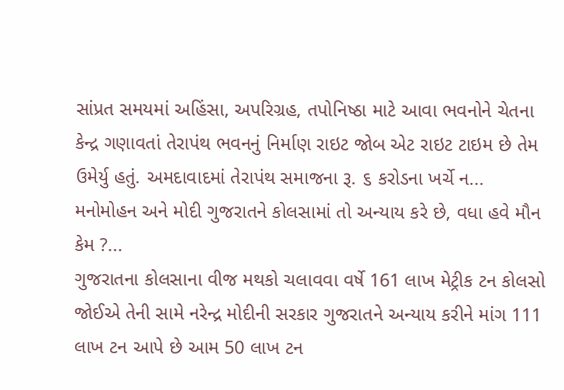સાંપ્રત સમયમાં અહિંસા, અપરિગ્રહ, તપોનિષ્ઠા માટે આવા ભવનોને ચેતના કેન્દ્ર ગણાવતાં તેરાપંથ ભવનનું નિર્માણ રાઇટ જોબ એટ રાઇટ ટાઇમ છે તેમ ઉમેર્યુ હતું. અમદાવાદમાં તેરાપંથ સમાજના રૂ. ૬ કરોડના ખર્ચે ન...
મનોમોહન અને મોદી ગુજરાતને કોલસામાં તો અન્યાય કરે છે, વધા હવે મૌન કેમ ?...
ગુજરાતના કોલસાના વીજ મથકો ચલાવવા વર્ષે 161 લાખ મેટ્રીક ટન કોલસો જોઈએ તેની સામે નરેન્દ્ર મોદીની સરકાર ગુજરાતને અન્યાય કરીને માંગ 111 લાખ ટન આપે છે આમ 50 લાખ ટન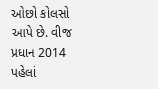ઓછો કોલસો આપે છે. વીજ પ્રધાન 2014 પહેલાં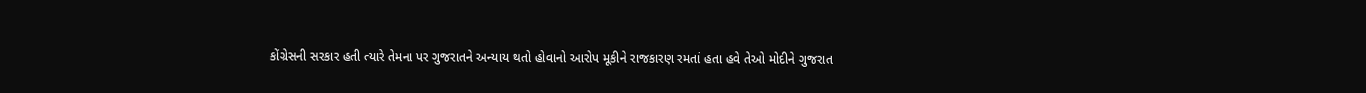કોંગ્રેસની સરકાર હતી ત્યારે તેમના પર ગુજરાતને અન્યાય થતો હોવાનો આરોપ મૂકીને રાજકારણ રમતાં હતા હવે તેઓ મોદીને ગુજરાત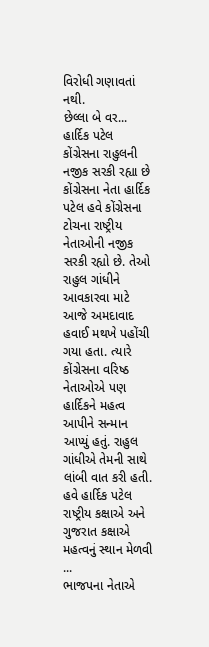વિરોધી ગણાવતાં નથી.
છેલ્લા બે વર...
હાર્દિક પટેલ કોંગ્રેસના રાહુલની નજીક સરકી રહ્યા છે
કોંગ્રેસના નેતા હાર્દિક પટેલ હવે કોંગ્રેસના ટોચના રાષ્ટ્રીય નેતાઓની નજીક સરકી રહ્યો છે. તેઓ રાહુલ ગાંધીને આવકારવા માટે આજે અમદાવાદ હવાઈ મથખે પહોંચી ગયા હતા. ત્યારે કોંગ્રેસના વરિષ્ઠ નેતાઓએ પણ હાર્દિકને મહત્વ આપીને સન્માન આપ્યું હતું. રાહુલ ગાંધીએ તેમની સાથે લાંબી વાત કરી હતી. હવે હાર્દિક પટેલ રાષ્ટ્રીય કક્ષાએ અને ગુજરાત કક્ષાએ મહત્વનું સ્થાન મેળવી ...
ભાજપના નેતાએ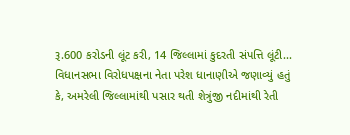રૂ.600 કરોડની લૂંટ કરી, 14 જિલ્લામાં કુદરતી સંપત્તિ લૂંટી...
વિધાનસભા વિરોધપક્ષના નેતા પરેશ ધાનાણીએ જણાવ્યું હતું કે, અમરેલી જિલ્લામાંથી પસાર થતી શેત્રુંજી નદીમાંથી રેતી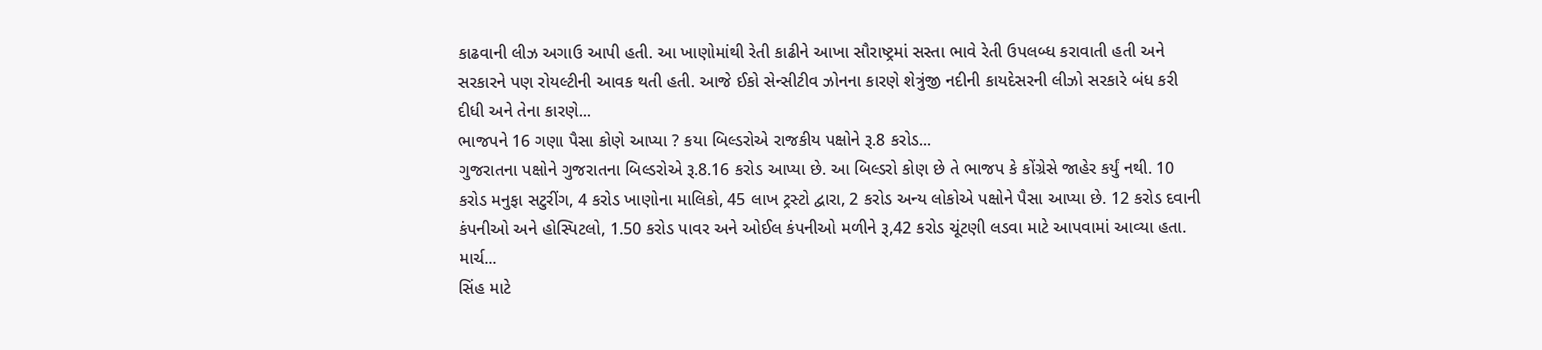કાઢવાની લીઝ અગાઉ આપી હતી. આ ખાણોમાંથી રેતી કાઢીને આખા સૌરાષ્ટ્રમાં સસ્તા ભાવે રેતી ઉપલબ્ધ કરાવાતી હતી અને સરકારને પણ રોયલ્ટીની આવક થતી હતી. આજે ઈકો સેન્સીટીવ ઝોનના કારણે શેત્રુંજી નદીની કાયદેસરની લીઝો સરકારે બંધ કરી દીધી અને તેના કારણે...
ભાજપને 16 ગણા પૈસા કોણે આપ્યા ? કયા બિલ્ડરોએ રાજકીય પક્ષોને રૂ.8 કરોડ...
ગુજરાતના પક્ષોને ગુજરાતના બિલ્ડરોએ રૂ.8.16 કરોડ આપ્યા છે. આ બિલ્ડરો કોણ છે તે ભાજપ કે કોંગ્રેસે જાહેર કર્યું નથી. 10 કરોડ મનુફા સટુરીંગ, 4 કરોડ ખાણોના માલિકો, 45 લાખ ટ્રસ્ટો દ્વારા, 2 કરોડ અન્ય લોકોએ પક્ષોને પૈસા આપ્યા છે. 12 કરોડ દવાની કંપનીઓ અને હોસ્પિટલો, 1.50 કરોડ પાવર અને ઓઈલ કંપનીઓ મળીને રૂ,42 કરોડ ચૂંટણી લડવા માટે આપવામાં આવ્યા હતા. માર્ચ...
સિંહ માટે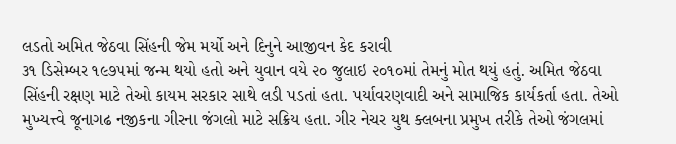લડતો અમિત જેઠવા સિંહની જેમ મર્યો અને દિનુને આજીવન કેદ કરાવી
૩૧ ડિસેમ્બર ૧૯૭૫માં જન્મ થયો હતો અને યુવાન વયે ૨૦ જુલાઇ ૨૦૧૦માં તેમનું મોત થયું હતું. અમિત જેઠવા સિંહની રક્ષણ માટે તેઓ કાયમ સરકાર સાથે લડી પડતાં હતા. પર્યાવરણવાદી અને સામાજિક કાર્યકર્તા હતા. તેઓ મુખ્યત્ત્વે જૂનાગઢ નજીકના ગીરના જંગલો માટે સક્રિય હતા. ગીર નેચર યુથ ક્લબના પ્રમુખ તરીકે તેઓ જંગલમાં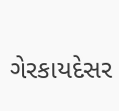ગેરકાયદેસર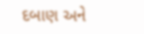દબાણ અને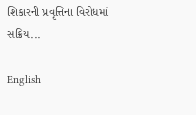શિકારની પ્રવૃત્તિના વિરોધમાં સક્રિય...

English